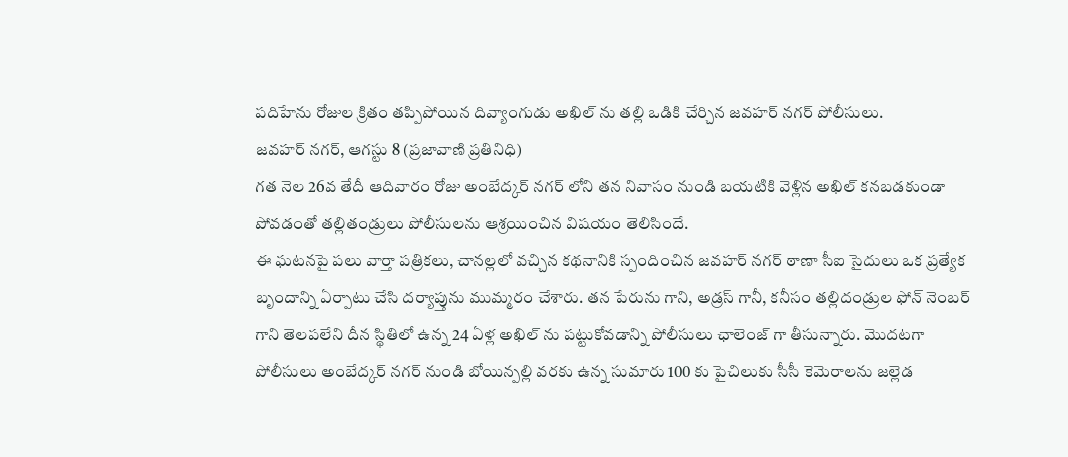పదిహేను రోజుల క్రితం తప్పిపోయిన దివ్యాంగుడు అఖిల్ ను తల్లి ఒడికి చేర్చిన జవహర్ నగర్ పోలీసులు.
జవహర్ నగర్, ఆగస్టు 8 (ప్రజావాణి ప్రతినిధి)
గత నెల 26వ తేదీ ఆదివారం రోజు అంబేద్కర్ నగర్ లోని తన నివాసం నుండి బయటికి వెళ్లిన అఖిల్ కనబడకుండా పోవడంతో తల్లితండ్రులు పోలీసులను ఆశ్రయించిన విషయం తెలిసిందే.
ఈ ఘటనపై పలు వార్తా పత్రికలు, చానల్లలో వచ్చిన కథనానికి స్పందించిన జవహర్ నగర్ ఠాణా సీఐ సైదులు ఒక ప్రత్యేక బృందాన్ని ఏర్పాటు చేసి దర్యాప్తును ముమ్మరం చేశారు. తన పేరును గాని, అడ్రస్ గానీ, కనీసం తల్లిదండ్రుల ఫోన్ నెంబర్ గాని తెలపలేని దీన స్థితిలో ఉన్న 24 ఏళ్ల అఖిల్ ను పట్టుకోవడాన్ని పోలీసులు ఛాలెంజ్ గా తీసున్నారు. మొదటగా పోలీసులు అంబేద్కర్ నగర్ నుండి బోయిన్పల్లి వరకు ఉన్న సుమారు 100 కు పైచిలుకు సీసీ కెమెరాలను జల్లెడ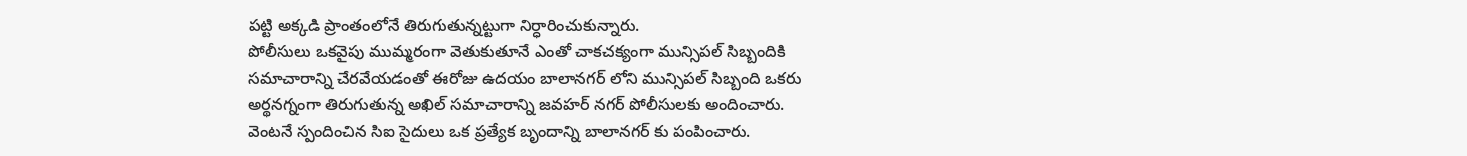పట్టి అక్కడి ప్రాంతంలోనే తిరుగుతున్నట్టుగా నిర్ధారించుకున్నారు.
పోలీసులు ఒకవైపు ముమ్మరంగా వెతుకుతూనే ఎంతో చాకచక్యంగా మున్సిపల్ సిబ్బందికి సమాచారాన్ని చేరవేయడంతో ఈరోజు ఉదయం బాలానగర్ లోని మున్సిపల్ సిబ్బంది ఒకరు అర్థనగ్నంగా తిరుగుతున్న అఖిల్ సమాచారాన్ని జవహర్ నగర్ పోలీసులకు అందించారు.
వెంటనే స్పందించిన సిఐ సైదులు ఒక ప్రత్యేక బృందాన్ని బాలానగర్ కు పంపించారు.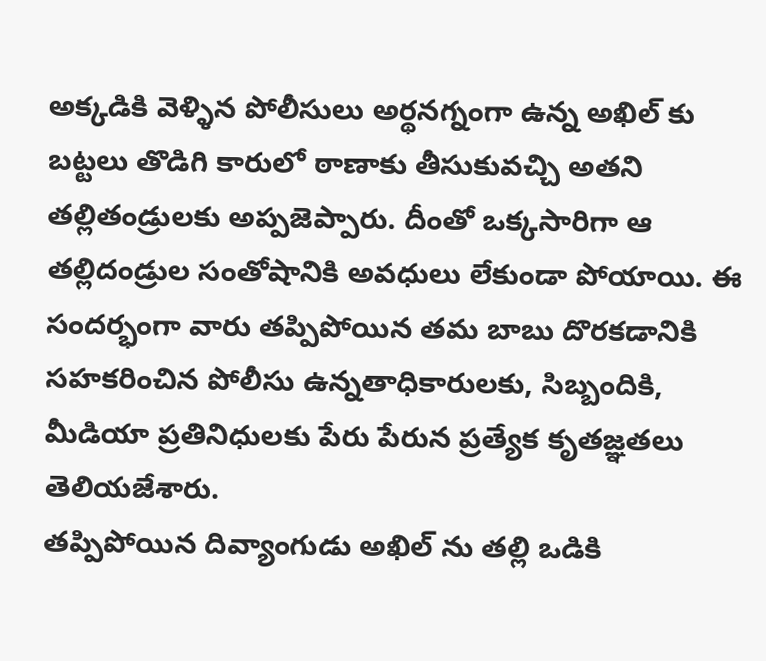అక్కడికి వెళ్ళిన పోలీసులు అర్థనగ్నంగా ఉన్న అఖిల్ కు బట్టలు తొడిగి కారులో ఠాణాకు తీసుకువచ్చి అతని తల్లితండ్రులకు అప్పజెప్పారు. దీంతో ఒక్కసారిగా ఆ తల్లిదండ్రుల సంతోషానికి అవధులు లేకుండా పోయాయి. ఈ సందర్భంగా వారు తప్పిపోయిన తమ బాబు దొరకడానికి సహకరించిన పోలీసు ఉన్నతాధికారులకు, సిబ్బందికి, మీడియా ప్రతినిధులకు పేరు పేరున ప్రత్యేక కృతజ్ఞతలు తెలియజేశారు.
తప్పిపోయిన దివ్యాంగుడు అఖిల్ ను తల్లి ఒడికి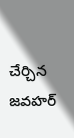చేర్చిన జవహర్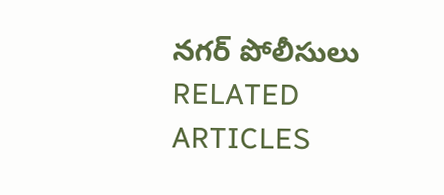నగర్ పోలీసులు
RELATED ARTICLES